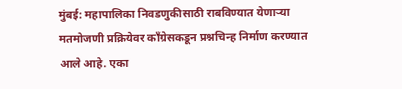मुंबई: महापालिका निवडणुकीसाठी राबविण्यात येणाऱ्या मतमोजणी प्रक्रियेवर काँग्रेसकडून प्रश्नचिन्ह निर्माण करण्यात आले आहे. एका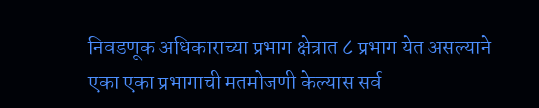निवडणूक अधिकाराच्या प्रभाग क्षेत्रात ८ प्रभाग येत असल्याने एका एका प्रभागाची मतमोजणी केल्यास सर्व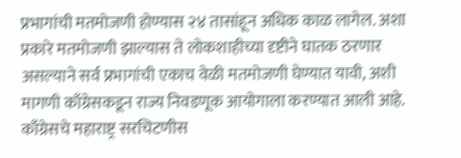प्रभागांची मतमोजणी होण्यास २४ तासांहून अधिक काळ लागेल. अशा प्रकारे मतमोजणी झाल्यास ते लोकशाहीच्या दृष्टीने घातक ठरणार असल्याने सर्व प्रभागांची एकाच वेळी मतमोजणी घेण्यात यावी, अशी मागणी काँग्रेसकडून राज्य निवडणूक आयोगाला करण्यात आली आहे.
काँग्रेसचे महाराष्ट्र सरचिटणीस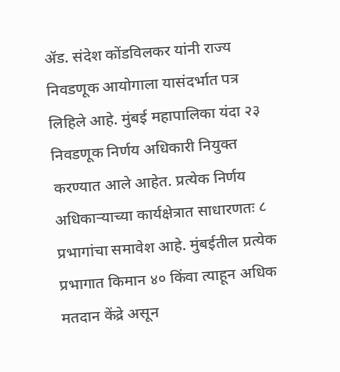ॲड. संदेश कोंडविलकर यांनी राज्य निवडणूक आयोगाला यासंदर्भात पत्र लिहिले आहे. मुंबई महापालिका यंदा २३ निवडणूक निर्णय अधिकारी नियुक्त करण्यात आले आहेत. प्रत्येक निर्णय अधिकाऱ्याच्या कार्यक्षेत्रात साधारणतः ८ प्रभागांचा समावेश आहे. मुंबईतील प्रत्येक प्रभागात किमान ४० किंवा त्याहून अधिक मतदान केंद्रे असून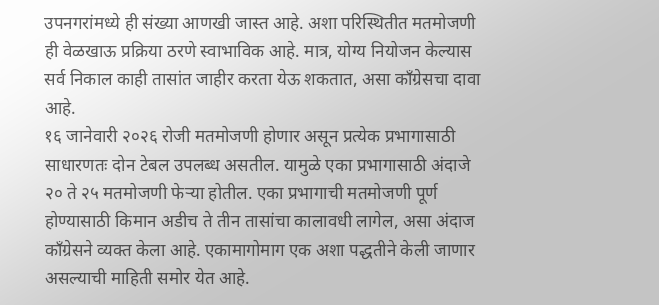उपनगरांमध्ये ही संख्या आणखी जास्त आहे. अशा परिस्थितीत मतमोजणी ही वेळखाऊ प्रक्रिया ठरणे स्वाभाविक आहे. मात्र, योग्य नियोजन केल्यास सर्व निकाल काही तासांत जाहीर करता येऊ शकतात, असा काँग्रेसचा दावा आहे.
१६ जानेवारी २०२६ रोजी मतमोजणी होणार असून प्रत्येक प्रभागासाठी साधारणतः दोन टेबल उपलब्ध असतील. यामुळे एका प्रभागासाठी अंदाजे २० ते २५ मतमोजणी फेऱ्या होतील. एका प्रभागाची मतमोजणी पूर्ण होण्यासाठी किमान अडीच ते तीन तासांचा कालावधी लागेल, असा अंदाज काँग्रेसने व्यक्त केला आहे. एकामागोमाग एक अशा पद्धतीने केली जाणार असल्याची माहिती समोर येत आहे.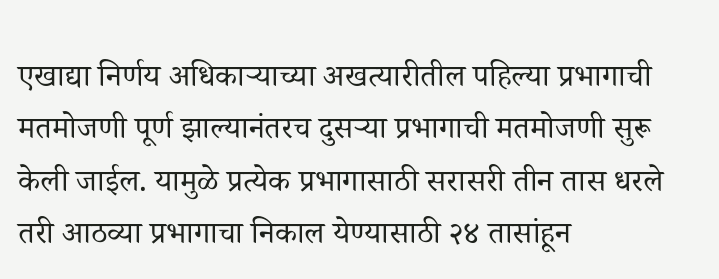एखाद्या निर्णय अधिकाऱ्याच्या अखत्यारीतील पहिल्या प्रभागाची मतमोजणी पूर्ण झाल्यानंतरच दुसऱ्या प्रभागाची मतमोजणी सुरू केली जाईल. यामुळे प्रत्येक प्रभागासाठी सरासरी तीन तास धरले तरी आठव्या प्रभागाचा निकाल येण्यासाठी २४ तासांहून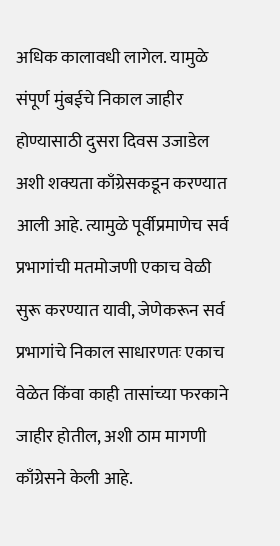अधिक कालावधी लागेल. यामुळे संपूर्ण मुंबईचे निकाल जाहीर होण्यासाठी दुसरा दिवस उजाडेल अशी शक्यता काँग्रेसकडून करण्यात आली आहे. त्यामुळे पूर्वीप्रमाणेच सर्व प्रभागांची मतमोजणी एकाच वेळी सुरू करण्यात यावी, जेणेकरून सर्व प्रभागांचे निकाल साधारणतः एकाच वेळेत किंवा काही तासांच्या फरकाने जाहीर होतील, अशी ठाम मागणी काँग्रेसने केली आहे.